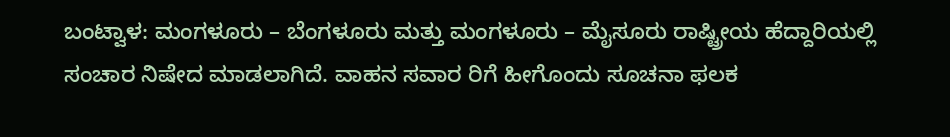ಬಂಟ್ವಾಳ: ಮಂಗಳೂರು – ಬೆಂಗಳೂರು ಮತ್ತು ಮಂಗಳೂರು – ಮೈಸೂರು ರಾಷ್ಟ್ರೀಯ ಹೆದ್ದಾರಿಯಲ್ಲಿ ಸಂಚಾರ ನಿಷೇದ ಮಾಡಲಾಗಿದೆ. ವಾಹನ ಸವಾರ ರಿಗೆ ಹೀಗೊಂದು ಸೂಚನಾ ಫಲಕ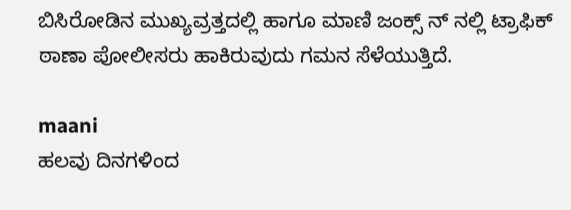ಬಿಸಿರೋಡಿನ ಮುಖ್ಯವ್ರತ್ತದಲ್ಲಿ ಹಾಗೂ ಮಾಣಿ ಜಂಕ್ಸ್ ನ್ ನಲ್ಲಿ ಟ್ರಾಫಿಕ್ ಠಾಣಾ ಪೋಲೀಸರು ಹಾಕಿರುವುದು ಗಮನ ಸೆಳೆಯುತ್ತಿದೆ.

maani
ಹಲವು ದಿನಗಳಿಂದ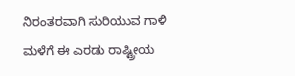ನಿರಂತರವಾಗಿ ಸುರಿಯುವ ಗಾಳಿ ಮಳೆಗೆ ಈ ಎರಡು ರಾಷ್ಟ್ರೀಯ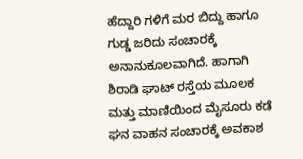ಹೆದ್ದಾರಿ ಗಳಿಗೆ ಮರ ಬಿದ್ದು ಹಾಗೂ ಗುಡ್ಡ ಜರಿದು ಸಂಚಾರಕ್ಕೆ ಅನಾನುಕೂಲವಾಗಿದೆ. ಹಾಗಾಗಿ
ಶಿರಾಡಿ ಘಾಟ್ ರಸ್ತೆಯ ಮೂಲಕ ಮತ್ತು ಮಾಣಿಯಿಂದ ಮೈಸೂರು ಕಡೆ ಘನ ವಾಹನ ಸಂಚಾರಕ್ಕೆ ಅವಕಾಶ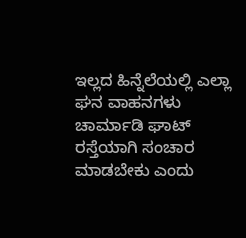ಇಲ್ಲದ ಹಿನ್ನೆಲೆಯಲ್ಲಿ ಎಲ್ಲಾ ಘನ ವಾಹನಗಳು ಚಾರ್ಮಾಡಿ ಘಾಟ್ ರಸ್ತೆಯಾಗಿ ಸಂಚಾರ ಮಾಡಬೇಕು ಎಂದು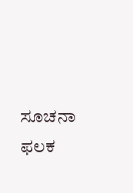ಸೂಚನಾ ಫಲಕ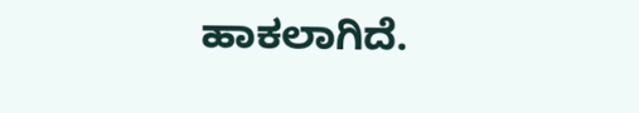ಹಾಕಲಾಗಿದೆ.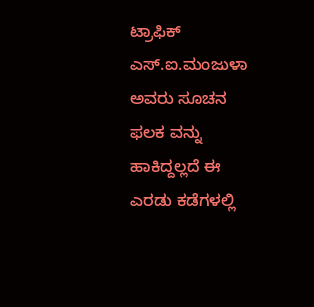ಟ್ರಾಫಿಕ್ ಎಸ್.ಐ.ಮಂಜುಳಾ ಅವರು ಸೂಚನ ಫಲಕ ವನ್ನು ಹಾಕಿದ್ದಲ್ಲದೆ ಈ ಎರಡು ಕಡೆಗಳಲ್ಲಿ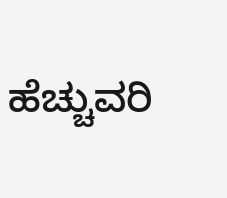ಹೆಚ್ಚುವರಿ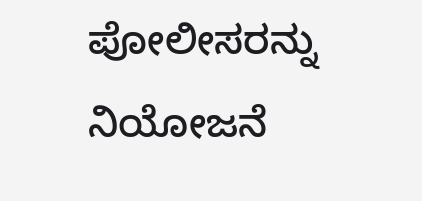ಪೋಲೀಸರನ್ನು ನಿಯೋಜನೆ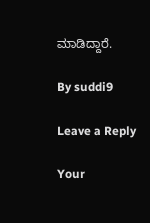ಮಾಡಿದ್ದಾರೆ.

By suddi9

Leave a Reply

Your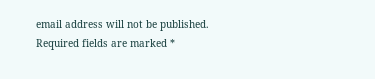email address will not be published. Required fields are marked *